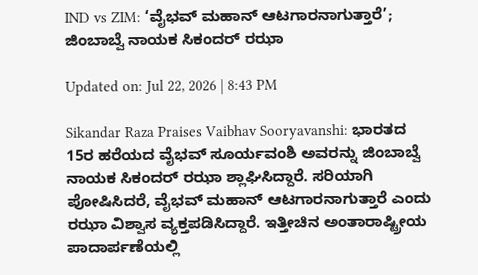IND vs ZIM: ‘ವೈಭವ್ ಮಹಾನ್ ಆಟಗಾರನಾಗುತ್ತಾರೆ’; ಜಿಂಬಾಬ್ವೆ ನಾಯಕ ಸಿಕಂದರ್ ರಝಾ

Updated on: Jul 22, 2026 | 8:43 PM

Sikandar Raza Praises Vaibhav Sooryavanshi: ಭಾರತದ 15ರ ಹರೆಯದ ವೈಭವ್ ಸೂರ್ಯವಂಶಿ ಅವರನ್ನು ಜಿಂಬಾಬ್ವೆ ನಾಯಕ ಸಿಕಂದರ್ ರಝಾ ಶ್ಲಾಘಿಸಿದ್ದಾರೆ. ಸರಿಯಾಗಿ ಪೋಷಿಸಿದರೆ, ವೈಭವ್ ಮಹಾನ್ ಆಟಗಾರನಾಗುತ್ತಾರೆ ಎಂದು ರಝಾ ವಿಶ್ವಾಸ ವ್ಯಕ್ತಪಡಿಸಿದ್ದಾರೆ. ಇತ್ತೀಚಿನ ಅಂತಾರಾಷ್ಟ್ರೀಯ ಪಾದಾರ್ಪಣೆಯಲ್ಲಿ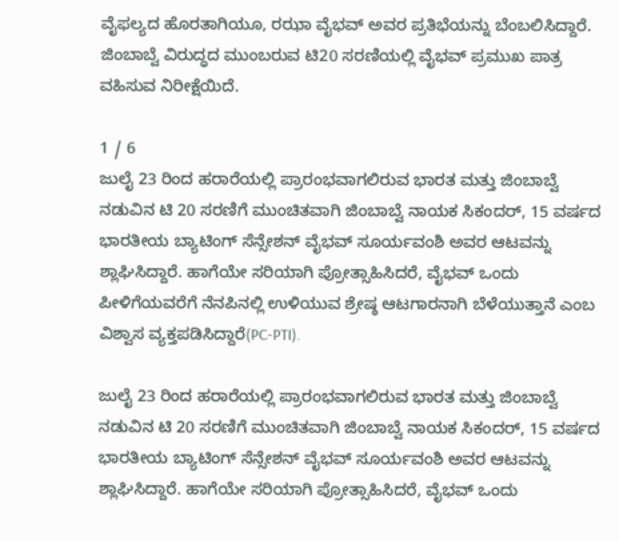ವೈಫಲ್ಯದ ಹೊರತಾಗಿಯೂ, ರಝಾ ವೈಭವ್ ಅವರ ಪ್ರತಿಭೆಯನ್ನು ಬೆಂಬಲಿಸಿದ್ದಾರೆ. ಜಿಂಬಾಬ್ವೆ ವಿರುದ್ಧದ ಮುಂಬರುವ ಟಿ20 ಸರಣಿಯಲ್ಲಿ ವೈಭವ್ ಪ್ರಮುಖ ಪಾತ್ರ ವಹಿಸುವ ನಿರೀಕ್ಷೆಯಿದೆ.

1 / 6
ಜುಲೈ 23 ರಿಂದ ಹರಾರೆಯಲ್ಲಿ ಪ್ರಾರಂಭವಾಗಲಿರುವ ಭಾರತ ಮತ್ತು ಜಿಂಬಾಬ್ವೆ ನಡುವಿನ ಟಿ 20 ಸರಣಿಗೆ ಮುಂಚಿತವಾಗಿ ಜಿಂಬಾಬ್ವೆ ನಾಯಕ ಸಿಕಂದರ್, 15 ವರ್ಷದ ಭಾರತೀಯ ಬ್ಯಾಟಿಂಗ್ ಸೆನ್ಸೇಶನ್ ವೈಭವ್ ಸೂರ್ಯವಂಶಿ ಅವರ ಆಟವನ್ನು ಶ್ಲಾಘಿಸಿದ್ದಾರೆ. ಹಾಗೆಯೇ ಸರಿಯಾಗಿ ಪ್ರೋತ್ಸಾಹಿಸಿದರೆ, ವೈಭವ್ ಒಂದು ಪೀಳಿಗೆಯವರೆಗೆ ನೆನಪಿನಲ್ಲಿ ಉಳಿಯುವ ಶ್ರೇಷ್ಠ ಆಟಗಾರನಾಗಿ ಬೆಳೆಯುತ್ತಾನೆ ಎಂಬ ವಿಶ್ವಾಸ ವ್ಯಕ್ತಪಡಿಸಿದ್ದಾರೆ(PC-PTI).

ಜುಲೈ 23 ರಿಂದ ಹರಾರೆಯಲ್ಲಿ ಪ್ರಾರಂಭವಾಗಲಿರುವ ಭಾರತ ಮತ್ತು ಜಿಂಬಾಬ್ವೆ ನಡುವಿನ ಟಿ 20 ಸರಣಿಗೆ ಮುಂಚಿತವಾಗಿ ಜಿಂಬಾಬ್ವೆ ನಾಯಕ ಸಿಕಂದರ್, 15 ವರ್ಷದ ಭಾರತೀಯ ಬ್ಯಾಟಿಂಗ್ ಸೆನ್ಸೇಶನ್ ವೈಭವ್ ಸೂರ್ಯವಂಶಿ ಅವರ ಆಟವನ್ನು ಶ್ಲಾಘಿಸಿದ್ದಾರೆ. ಹಾಗೆಯೇ ಸರಿಯಾಗಿ ಪ್ರೋತ್ಸಾಹಿಸಿದರೆ, ವೈಭವ್ ಒಂದು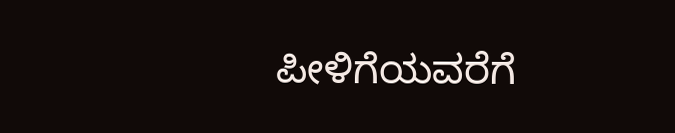ಪೀಳಿಗೆಯವರೆಗೆ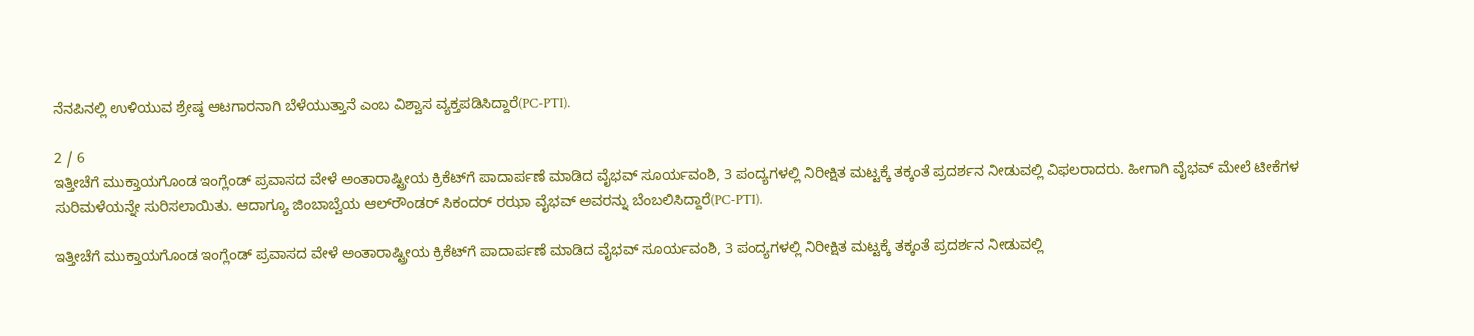ನೆನಪಿನಲ್ಲಿ ಉಳಿಯುವ ಶ್ರೇಷ್ಠ ಆಟಗಾರನಾಗಿ ಬೆಳೆಯುತ್ತಾನೆ ಎಂಬ ವಿಶ್ವಾಸ ವ್ಯಕ್ತಪಡಿಸಿದ್ದಾರೆ(PC-PTI).

2 / 6
ಇತ್ತೀಚೆಗೆ ಮುಕ್ತಾಯಗೊಂಡ ಇಂಗ್ಲೆಂಡ್ ಪ್ರವಾಸದ ವೇಳೆ ಅಂತಾರಾಷ್ಟ್ರೀಯ ಕ್ರಿಕೆಟ್‌ಗೆ ಪಾದಾರ್ಪಣೆ ಮಾಡಿದ ವೈಭವ್ ಸೂರ್ಯವಂಶಿ, 3 ಪಂದ್ಯಗಳಲ್ಲಿ ನಿರೀಕ್ಷಿತ ಮಟ್ಟಕ್ಕೆ ತಕ್ಕಂತೆ ಪ್ರದರ್ಶನ ನೀಡುವಲ್ಲಿ ವಿಫಲರಾದರು. ಹೀಗಾಗಿ ವೈಭವ್ ಮೇಲೆ ಟೀಕೆಗಳ ಸುರಿಮಳೆಯನ್ನೇ ಸುರಿಸಲಾಯಿತು. ಆದಾಗ್ಯೂ ಜಿಂಬಾಬ್ವೆಯ ಆಲ್‌ರೌಂಡರ್ ಸಿಕಂದರ್ ರಝಾ ವೈಭವ್ ಅವರನ್ನು ಬೆಂಬಲಿಸಿದ್ದಾರೆ(PC-PTI).

ಇತ್ತೀಚೆಗೆ ಮುಕ್ತಾಯಗೊಂಡ ಇಂಗ್ಲೆಂಡ್ ಪ್ರವಾಸದ ವೇಳೆ ಅಂತಾರಾಷ್ಟ್ರೀಯ ಕ್ರಿಕೆಟ್‌ಗೆ ಪಾದಾರ್ಪಣೆ ಮಾಡಿದ ವೈಭವ್ ಸೂರ್ಯವಂಶಿ, 3 ಪಂದ್ಯಗಳಲ್ಲಿ ನಿರೀಕ್ಷಿತ ಮಟ್ಟಕ್ಕೆ ತಕ್ಕಂತೆ ಪ್ರದರ್ಶನ ನೀಡುವಲ್ಲಿ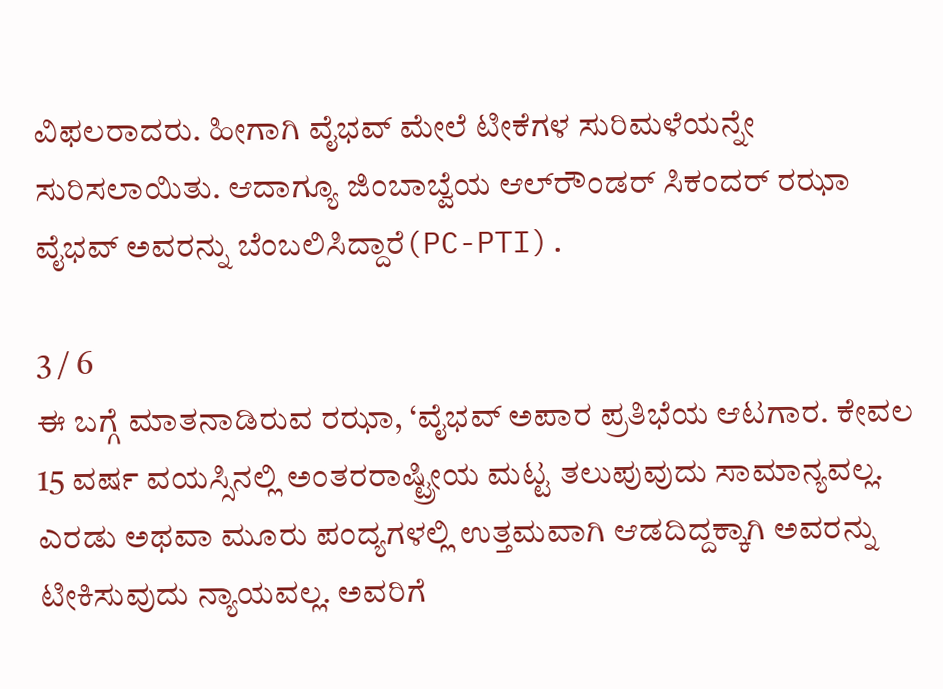ವಿಫಲರಾದರು. ಹೀಗಾಗಿ ವೈಭವ್ ಮೇಲೆ ಟೀಕೆಗಳ ಸುರಿಮಳೆಯನ್ನೇ ಸುರಿಸಲಾಯಿತು. ಆದಾಗ್ಯೂ ಜಿಂಬಾಬ್ವೆಯ ಆಲ್‌ರೌಂಡರ್ ಸಿಕಂದರ್ ರಝಾ ವೈಭವ್ ಅವರನ್ನು ಬೆಂಬಲಿಸಿದ್ದಾರೆ(PC-PTI).

3 / 6
ಈ ಬಗ್ಗೆ ಮಾತನಾಡಿರುವ ರಝಾ, ‘ವೈಭವ್ ಅಪಾರ ಪ್ರತಿಭೆಯ ಆಟಗಾರ. ಕೇವಲ 15 ವರ್ಷ ವಯಸ್ಸಿನಲ್ಲಿ ಅಂತರರಾಷ್ಟ್ರೀಯ ಮಟ್ಟ ತಲುಪುವುದು ಸಾಮಾನ್ಯವಲ್ಲ. ಎರಡು ಅಥವಾ ಮೂರು ಪಂದ್ಯಗಳಲ್ಲಿ ಉತ್ತಮವಾಗಿ ಆಡದಿದ್ದಕ್ಕಾಗಿ ಅವರನ್ನು ಟೀಕಿಸುವುದು ನ್ಯಾಯವಲ್ಲ. ಅವರಿಗೆ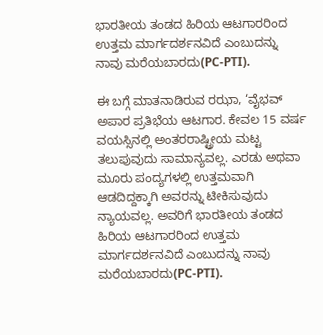ಭಾರತೀಯ ತಂಡದ ಹಿರಿಯ ಆಟಗಾರರಿಂದ ಉತ್ತಮ ಮಾರ್ಗದರ್ಶನವಿದೆ ಎಂಬುದನ್ನು ನಾವು ಮರೆಯಬಾರದು(PC-PTI).

ಈ ಬಗ್ಗೆ ಮಾತನಾಡಿರುವ ರಝಾ, ‘ವೈಭವ್ ಅಪಾರ ಪ್ರತಿಭೆಯ ಆಟಗಾರ. ಕೇವಲ 15 ವರ್ಷ ವಯಸ್ಸಿನಲ್ಲಿ ಅಂತರರಾಷ್ಟ್ರೀಯ ಮಟ್ಟ ತಲುಪುವುದು ಸಾಮಾನ್ಯವಲ್ಲ. ಎರಡು ಅಥವಾ ಮೂರು ಪಂದ್ಯಗಳಲ್ಲಿ ಉತ್ತಮವಾಗಿ ಆಡದಿದ್ದಕ್ಕಾಗಿ ಅವರನ್ನು ಟೀಕಿಸುವುದು ನ್ಯಾಯವಲ್ಲ. ಅವರಿಗೆ ಭಾರತೀಯ ತಂಡದ ಹಿರಿಯ ಆಟಗಾರರಿಂದ ಉತ್ತಮ ಮಾರ್ಗದರ್ಶನವಿದೆ ಎಂಬುದನ್ನು ನಾವು ಮರೆಯಬಾರದು(PC-PTI).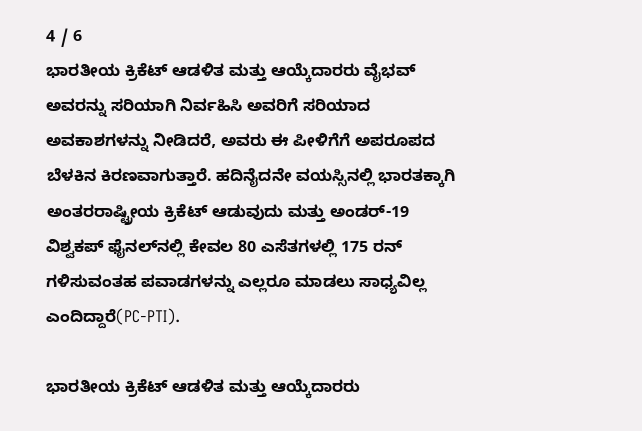4 / 6
ಭಾರತೀಯ ಕ್ರಿಕೆಟ್ ಆಡಳಿತ ಮತ್ತು ಆಯ್ಕೆದಾರರು ವೈಭವ್ ಅವರನ್ನು ಸರಿಯಾಗಿ ನಿರ್ವಹಿಸಿ ಅವರಿಗೆ ಸರಿಯಾದ ಅವಕಾಶಗಳನ್ನು ನೀಡಿದರೆ, ಅವರು ಈ ಪೀಳಿಗೆಗೆ ಅಪರೂಪದ ಬೆಳಕಿನ ಕಿರಣವಾಗುತ್ತಾರೆ. ಹದಿನೈದನೇ ವಯಸ್ಸಿನಲ್ಲಿ ಭಾರತಕ್ಕಾಗಿ ಅಂತರರಾಷ್ಟ್ರೀಯ ಕ್ರಿಕೆಟ್ ಆಡುವುದು ಮತ್ತು ಅಂಡರ್-19 ವಿಶ್ವಕಪ್ ಫೈನಲ್‌ನಲ್ಲಿ ಕೇವಲ 80 ಎಸೆತಗಳಲ್ಲಿ 175 ರನ್ ಗಳಿಸುವಂತಹ ಪವಾಡಗಳನ್ನು ಎಲ್ಲರೂ ಮಾಡಲು ಸಾಧ್ಯವಿಲ್ಲ ಎಂದಿದ್ದಾರೆ(PC-PTI).

ಭಾರತೀಯ ಕ್ರಿಕೆಟ್ ಆಡಳಿತ ಮತ್ತು ಆಯ್ಕೆದಾರರು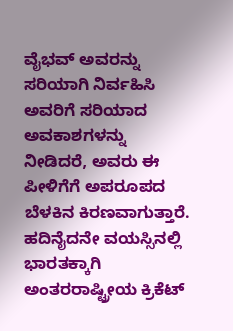ವೈಭವ್ ಅವರನ್ನು ಸರಿಯಾಗಿ ನಿರ್ವಹಿಸಿ ಅವರಿಗೆ ಸರಿಯಾದ ಅವಕಾಶಗಳನ್ನು ನೀಡಿದರೆ, ಅವರು ಈ ಪೀಳಿಗೆಗೆ ಅಪರೂಪದ ಬೆಳಕಿನ ಕಿರಣವಾಗುತ್ತಾರೆ. ಹದಿನೈದನೇ ವಯಸ್ಸಿನಲ್ಲಿ ಭಾರತಕ್ಕಾಗಿ ಅಂತರರಾಷ್ಟ್ರೀಯ ಕ್ರಿಕೆಟ್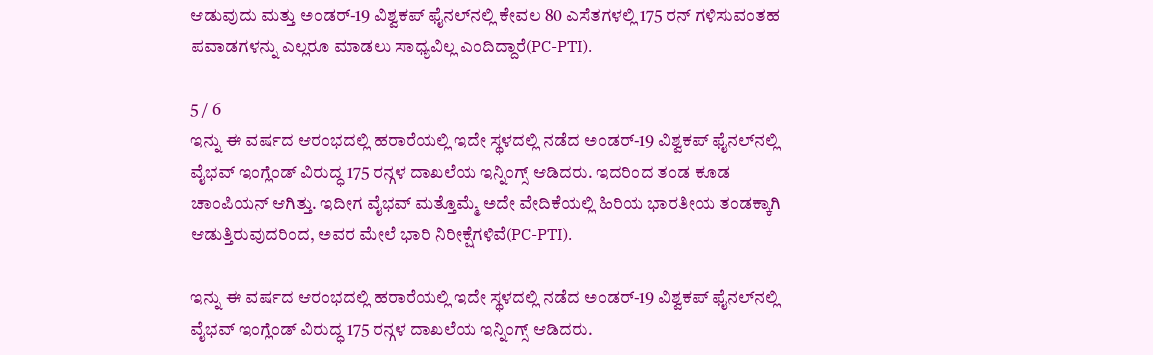ಆಡುವುದು ಮತ್ತು ಅಂಡರ್-19 ವಿಶ್ವಕಪ್ ಫೈನಲ್‌ನಲ್ಲಿ ಕೇವಲ 80 ಎಸೆತಗಳಲ್ಲಿ 175 ರನ್ ಗಳಿಸುವಂತಹ ಪವಾಡಗಳನ್ನು ಎಲ್ಲರೂ ಮಾಡಲು ಸಾಧ್ಯವಿಲ್ಲ ಎಂದಿದ್ದಾರೆ(PC-PTI).

5 / 6
ಇನ್ನು ಈ ವರ್ಷದ ಆರಂಭದಲ್ಲಿ ಹರಾರೆಯಲ್ಲಿ ಇದೇ ಸ್ಥಳದಲ್ಲಿ ನಡೆದ ಅಂಡರ್-19 ವಿಶ್ವಕಪ್ ಫೈನಲ್‌ನಲ್ಲಿ ವೈಭವ್ ಇಂಗ್ಲೆಂಡ್ ವಿರುದ್ಧ 175 ರನ್ಗಳ ದಾಖಲೆಯ ಇನ್ನಿಂಗ್ಸ್ ಆಡಿದರು. ಇದರಿಂದ ತಂಡ ಕೂಡ ಚಾಂಪಿಯನ್ ಆಗಿತ್ತು. ಇದೀಗ ವೈಭವ್ ಮತ್ತೊಮ್ಮೆ ಅದೇ ವೇದಿಕೆಯಲ್ಲಿ ಹಿರಿಯ ಭಾರತೀಯ ತಂಡಕ್ಕಾಗಿ ಆಡುತ್ತಿರುವುದರಿಂದ, ಅವರ ಮೇಲೆ ಭಾರಿ ನಿರೀಕ್ಷೆಗಳಿವೆ(PC-PTI).

ಇನ್ನು ಈ ವರ್ಷದ ಆರಂಭದಲ್ಲಿ ಹರಾರೆಯಲ್ಲಿ ಇದೇ ಸ್ಥಳದಲ್ಲಿ ನಡೆದ ಅಂಡರ್-19 ವಿಶ್ವಕಪ್ ಫೈನಲ್‌ನಲ್ಲಿ ವೈಭವ್ ಇಂಗ್ಲೆಂಡ್ ವಿರುದ್ಧ 175 ರನ್ಗಳ ದಾಖಲೆಯ ಇನ್ನಿಂಗ್ಸ್ ಆಡಿದರು.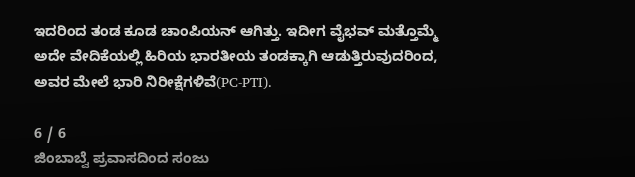ಇದರಿಂದ ತಂಡ ಕೂಡ ಚಾಂಪಿಯನ್ ಆಗಿತ್ತು. ಇದೀಗ ವೈಭವ್ ಮತ್ತೊಮ್ಮೆ ಅದೇ ವೇದಿಕೆಯಲ್ಲಿ ಹಿರಿಯ ಭಾರತೀಯ ತಂಡಕ್ಕಾಗಿ ಆಡುತ್ತಿರುವುದರಿಂದ, ಅವರ ಮೇಲೆ ಭಾರಿ ನಿರೀಕ್ಷೆಗಳಿವೆ(PC-PTI).

6 / 6
ಜಿಂಬಾಬ್ವೆ ಪ್ರವಾಸದಿಂದ ಸಂಜು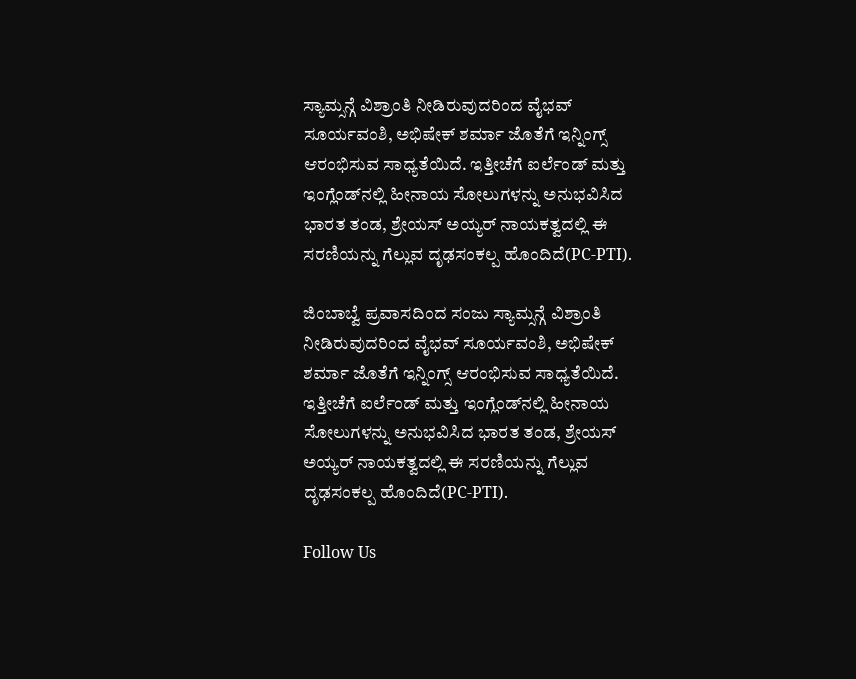ಸ್ಯಾಮ್ಸನ್ಗೆ ವಿಶ್ರಾಂತಿ ನೀಡಿರುವುದರಿಂದ ವೈಭವ್ ಸೂರ್ಯವಂಶಿ, ಅಭಿಷೇಕ್ ಶರ್ಮಾ ಜೊತೆಗೆ ಇನ್ನಿಂಗ್ಸ್ ಆರಂಭಿಸುವ ಸಾಧ್ಯತೆಯಿದೆ. ಇತ್ತೀಚೆಗೆ ಐರ್ಲೆಂಡ್ ಮತ್ತು ಇಂಗ್ಲೆಂಡ್‌ನಲ್ಲಿ ಹೀನಾಯ ಸೋಲುಗಳನ್ನು ಅನುಭವಿಸಿದ ಭಾರತ ತಂಡ, ಶ್ರೇಯಸ್ ಅಯ್ಯರ್ ನಾಯಕತ್ವದಲ್ಲಿ ಈ ಸರಣಿಯನ್ನು ಗೆಲ್ಲುವ ದೃಢಸಂಕಲ್ಪ ಹೊಂದಿದೆ(PC-PTI).

ಜಿಂಬಾಬ್ವೆ ಪ್ರವಾಸದಿಂದ ಸಂಜು ಸ್ಯಾಮ್ಸನ್ಗೆ ವಿಶ್ರಾಂತಿ ನೀಡಿರುವುದರಿಂದ ವೈಭವ್ ಸೂರ್ಯವಂಶಿ, ಅಭಿಷೇಕ್ ಶರ್ಮಾ ಜೊತೆಗೆ ಇನ್ನಿಂಗ್ಸ್ ಆರಂಭಿಸುವ ಸಾಧ್ಯತೆಯಿದೆ. ಇತ್ತೀಚೆಗೆ ಐರ್ಲೆಂಡ್ ಮತ್ತು ಇಂಗ್ಲೆಂಡ್‌ನಲ್ಲಿ ಹೀನಾಯ ಸೋಲುಗಳನ್ನು ಅನುಭವಿಸಿದ ಭಾರತ ತಂಡ, ಶ್ರೇಯಸ್ ಅಯ್ಯರ್ ನಾಯಕತ್ವದಲ್ಲಿ ಈ ಸರಣಿಯನ್ನು ಗೆಲ್ಲುವ ದೃಢಸಂಕಲ್ಪ ಹೊಂದಿದೆ(PC-PTI).

Follow Us